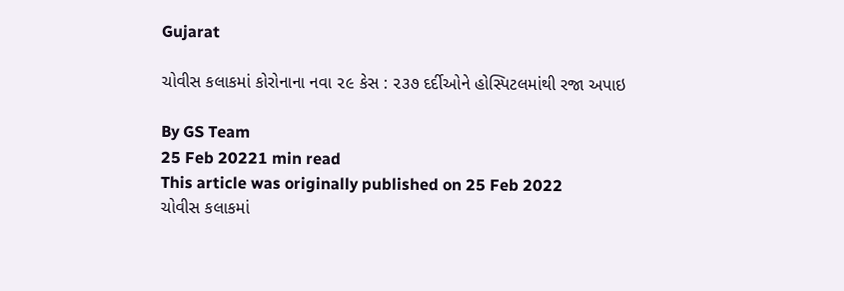Gujarat

ચોવીસ કલાકમાં કોરોનાના નવા ૨૯ કેસ : ૨૩૭ દર્દીઓને હોસ્પિટલમાંથી રજા અપાઇ

By GS Team
25 Feb 20221 min read
This article was originally published on 25 Feb 2022
ચોવીસ કલાકમાં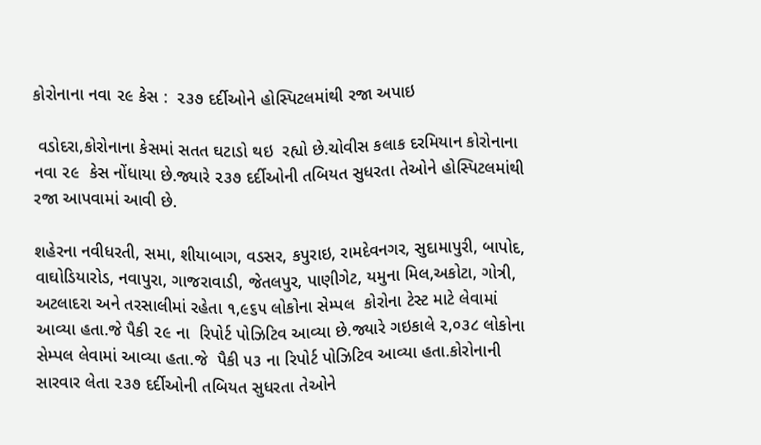કોરોનાના નવા ૨૯ કેસ :  ૨૩૭ દર્દીઓને હોસ્પિટલમાંથી રજા અપાઇ

 વડોદરા,કોરોનાના કેસમાં સતત ઘટાડો થઇ  રહ્યો છે.ચોવીસ કલાક દરમિયાન કોરોનાના નવા ૨૯  કેસ નોંધાયા છે.જ્યારે ૨૩૭ દર્દીઓની તબિયત સુધરતા તેઓને હોસ્પિટલમાંથી રજા આપવામાં આવી છે.

શહેરના નવીધરતી, સમા, શીયાબાગ, વડસર, કપુરાઇ, રામદેવનગર, સુદામાપુરી, બાપોદ, વાઘોડિયારોડ, નવાપુરા, ગાજરાવાડી, જેતલપુર, પાણીગેટ, યમુના મિલ,અકોટા, ગોત્રી, અટલાદરા અને તરસાલીમાં રહેતા ૧,૯૬૫ લોકોના સેમ્પલ  કોરોના ટેસ્ટ માટે લેવામાં આવ્યા હતા.જે પૈકી ૨૯ ના  રિપોર્ટ પોઝિટિવ આવ્યા છે.જ્યારે ગઇકાલે ૨,૦૩૮ લોકોના સેમ્પલ લેવામાં આવ્યા હતા.જે  પૈકી ૫૩ ના રિપોર્ટ પોઝિટિવ આવ્યા હતા.કોરોનાની સારવાર લેતા ૨૩૭ દર્દીઓની તબિયત સુધરતા તેઓને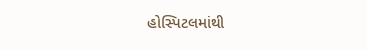હોસ્પિટલમાંથી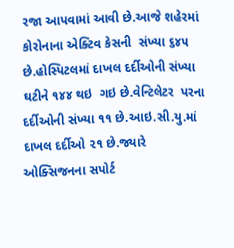રજા આપવામાં આવી છે.આજે શહેરમાં કોરોનાના એક્ટિવ કેસની  સંખ્યા ૬૪૫ છે.હોસ્પિટલમાં દાખલ દર્દીઓની સંખ્યા ઘટીને ૧૪૪ થઇ  ગઇ છે.વેન્ટિલેટર  પરના દર્દીઓની સંખ્યા ૧૧ છે.આઇ.સી.યુ.માં દાખલ દર્દીઓ ૨૧ છે.જ્યારે ઓક્સિજનના સપોર્ટ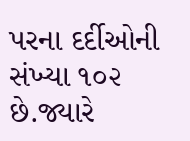પરના દર્દીઓની સંખ્યા ૧૦૨ છે.જ્યારે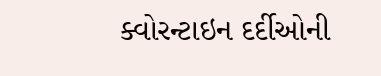ક્વોરન્ટાઇન દર્દીઓની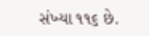સંખ્યા ૧૧૬ છે.